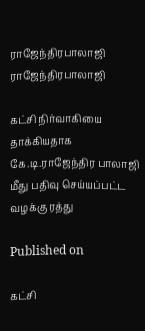ராஜேந்திரபாலாஜி
ராஜேந்திரபாலாஜி

கட்சி நிர்வாகியை தாக்கியதாக கே.டி.ராஜேந்திர பாலாஜி மீது பதிவு செய்யப்பட்ட வழக்கு ரத்து

Published on

கட்சி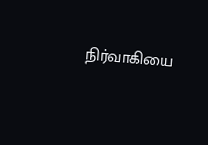நிர்வாகியை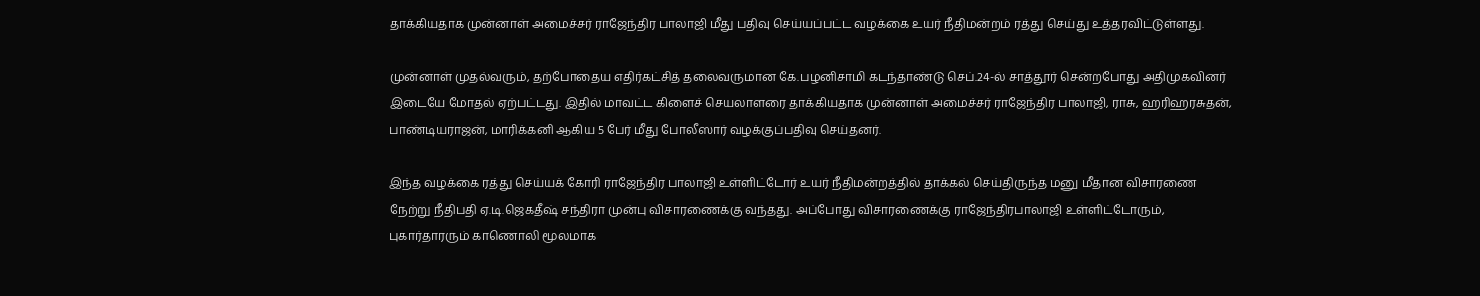தாக்கியதாக முன்னாள் அமைச்சர் ராஜேந்திர பாலாஜி மீது பதிவு செய்யப்பட்ட வழக்கை உயர் நீதிமன்றம் ரத்து செய்து உத்தரவிட்டுள்ளது.

முன்னாள் முதல்வரும், தற்போதைய எதிர்கட்சித் தலைவருமான கே.பழனிசாமி கடந்தாண்டு செப்.24-ல் சாத்தூர் சென்றபோது அதிமுகவினர் இடையே மோதல் ஏற்பட்டது. இதில் மாவட்ட கிளைச் செயலாளரை தாக்கியதாக முன்னாள் அமைச்சர் ராஜேந்திர பாலாஜி, ராசு, ஹரிஹரசுதன், பாண்டியராஜன், மாரிக்கனி ஆகிய 5 பேர் மீது போலீஸார் வழக்குப்பதிவு செய்தனர்.

இந்த வழக்கை ரத்து செய்யக் கோரி ராஜேந்திர பாலாஜி உள்ளிட்டோர் உயர் நீதிமன்றத்தில் தாக்கல் செய்திருந்த மனு மீதான விசாரணை நேற்று நீதிபதி ஏ.டி.ஜெகதீஷ் சந்திரா முன்பு விசாரணைக்கு வந்தது. அப்போது விசாரணைக்கு ராஜேந்திரபாலாஜி உள்ளிட்டோரும், புகார்தாரரும் காணொலி மூலமாக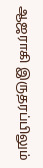ஆஜராகி இருதரப்பிலும்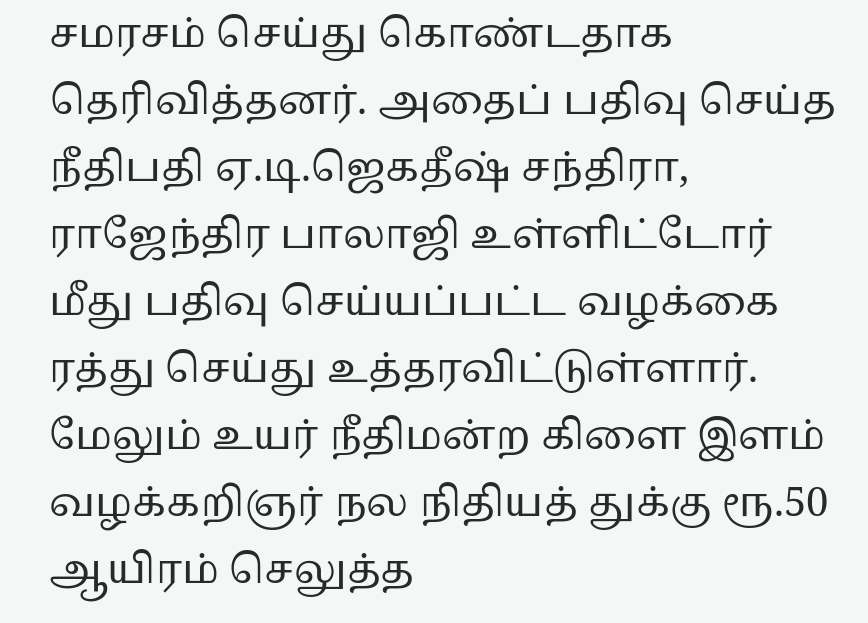சமரசம் செய்து கொண்டதாக தெரிவித்தனர். அதைப் பதிவு செய்த நீதிபதி ஏ.டி.ஜெகதீஷ் சந்திரா, ராஜேந்திர பாலாஜி உள்ளிட்டோர் மீது பதிவு செய்யப்பட்ட வழக்கை ரத்து செய்து உத்தரவிட்டுள்ளார். மேலும் உயர் நீதிமன்ற கிளை இளம் வழக்கறிஞர் நல நிதியத் துக்கு ரூ.50 ஆயிரம் செலுத்த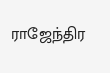ராஜேந்திர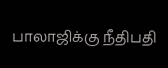பாலாஜிக்கு நீதிபதி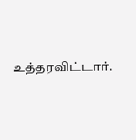உத்தரவிட்டார்.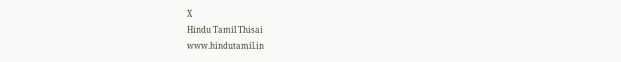X
Hindu Tamil Thisai
www.hindutamil.in